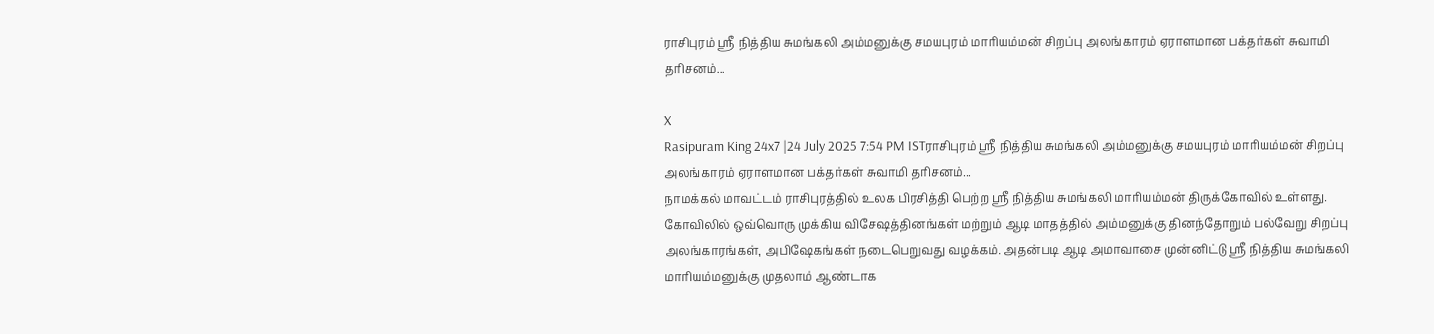ராசிபுரம் ஸ்ரீ நித்திய சுமங்கலி அம்மனுக்கு சமயபுரம் மாரியம்மன் சிறப்பு அலங்காரம் ஏராளமான பக்தர்கள் சுவாமி தரிசனம்...

X
Rasipuram King 24x7 |24 July 2025 7:54 PM ISTராசிபுரம் ஸ்ரீ நித்திய சுமங்கலி அம்மனுக்கு சமயபுரம் மாரியம்மன் சிறப்பு அலங்காரம் ஏராளமான பக்தர்கள் சுவாமி தரிசனம்...
நாமக்கல் மாவட்டம் ராசிபுரத்தில் உலக பிரசித்தி பெற்ற ஸ்ரீ நித்திய சுமங்கலி மாரியம்மன் திருக்கோவில் உள்ளது. கோவிலில் ஒவ்வொரு முக்கிய விசேஷத்தினங்கள் மற்றும் ஆடி மாதத்தில் அம்மனுக்கு தினந்தோறும் பல்வேறு சிறப்பு அலங்காரங்கள், அபிஷேகங்கள் நடைபெறுவது வழக்கம். அதன்படி ஆடி அமாவாசை முன்னிட்டு ஸ்ரீ நித்திய சுமங்கலி மாரியம்மனுக்கு முதலாம் ஆண்டாக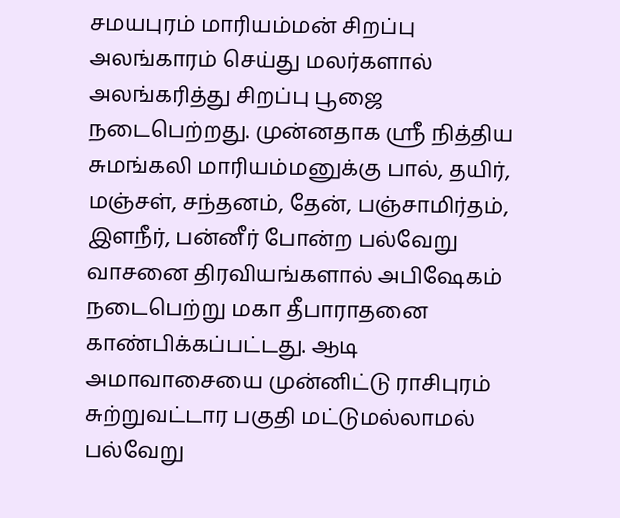சமயபுரம் மாரியம்மன் சிறப்பு அலங்காரம் செய்து மலர்களால் அலங்கரித்து சிறப்பு பூஜை நடைபெற்றது. முன்னதாக ஸ்ரீ நித்திய சுமங்கலி மாரியம்மனுக்கு பால், தயிர், மஞ்சள், சந்தனம், தேன், பஞ்சாமிர்தம், இளநீர், பன்னீர் போன்ற பல்வேறு வாசனை திரவியங்களால் அபிஷேகம் நடைபெற்று மகா தீபாராதனை காண்பிக்கப்பட்டது. ஆடி அமாவாசையை முன்னிட்டு ராசிபுரம் சுற்றுவட்டார பகுதி மட்டுமல்லாமல் பல்வேறு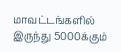மாவட்டங்களில் இருந்து 5000க்கும்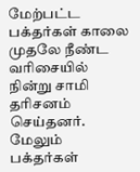மேற்பட்ட பக்தர்கள் காலை முதலே நீண்ட வரிசையில் நின்று சாமி தரிசனம் செய்தனர். மேலும் பக்தர்கள்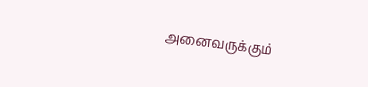அனைவருக்கும்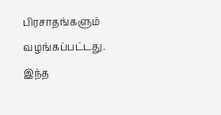பிரசாதங்களும் வழங்கப்பட்டது. இந்த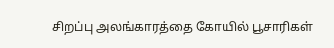சிறப்பு அலங்காரத்தை கோயில் பூசாரிகள்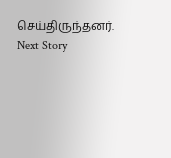செய்திருந்தனர்.
Next Story